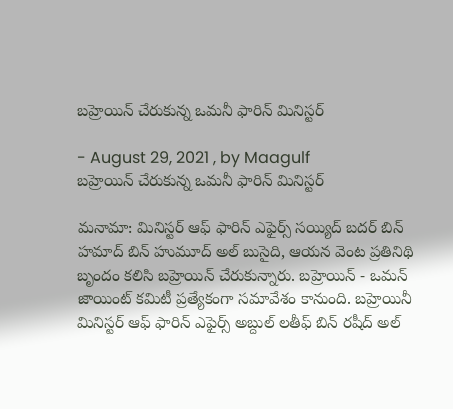బహ్రెయిన్ చేరుకున్న ఒమనీ ఫారిన్ మినిస్టర్

- August 29, 2021 , by Maagulf
బహ్రెయిన్ చేరుకున్న ఒమనీ ఫారిన్ మినిస్టర్

మనామా: మినిస్టర్ ఆఫ్ ఫారిన్ ఎఫైర్స్ సయ్యిద్ బదర్ బిన్ హమాద్ బిన్ హుమూద్ అల్ బుసైది, ఆయన వెంట ప్రతినిథి బృందం కలిసి బహ్రెయిన్ చేరుకున్నారు. బహ్రెయిన్ - ఒమన్ జాయింట్ కమిటీ ప్రత్యేకంగా సమావేశం కానుంది. బహ్రెయినీ మినిస్టర్ ఆఫ్ ఫారిన్ ఎఫైర్స్ అబ్దుల్ లతీఫ్ బిన్ రషీద్ అల్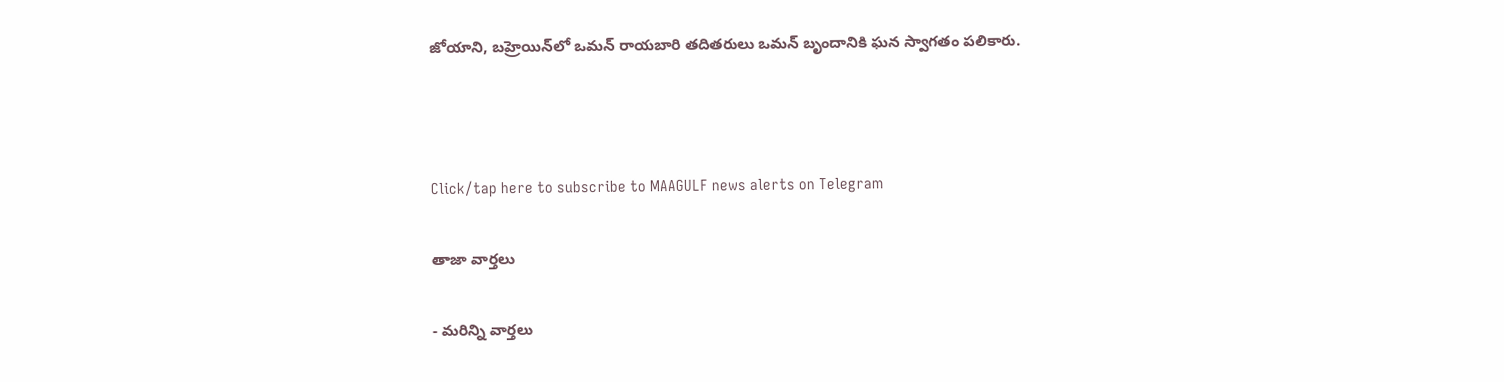జోయాని, బహ్రెయిన్‌లో ఒమన్ రాయబారి తదితరులు ఒమన్ బృందానికి ఘన స్వాగతం పలికారు.



Click/tap here to subscribe to MAAGULF news alerts on Telegram

తాజా వార్తలు

- మరిన్ని వార్తలు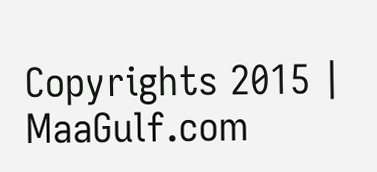Copyrights 2015 | MaaGulf.com